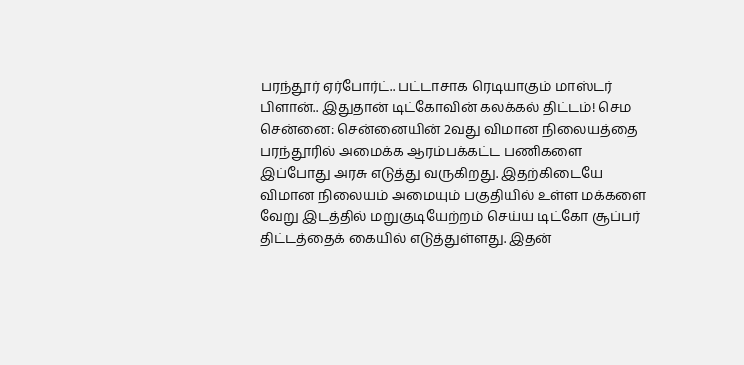பரந்தூர் ஏர்போர்ட்.. பட்டாசாக ரெடியாகும் மாஸ்டர் பிளான்.. இதுதான் டிட்கோவின் கலக்கல் திட்டம்! செம
சென்னை: சென்னையின் 2வது விமான நிலையத்தை பரந்தூரில் அமைக்க ஆரம்பக்கட்ட பணிகளை இப்போது அரசு எடுத்து வருகிறது. இதற்கிடையே விமான நிலையம் அமையும் பகுதியில் உள்ள மக்களை வேறு இடத்தில் மறுகுடியேற்றம் செய்ய டிட்கோ சூப்பர் திட்டத்தைக் கையில் எடுத்துள்ளது. இதன்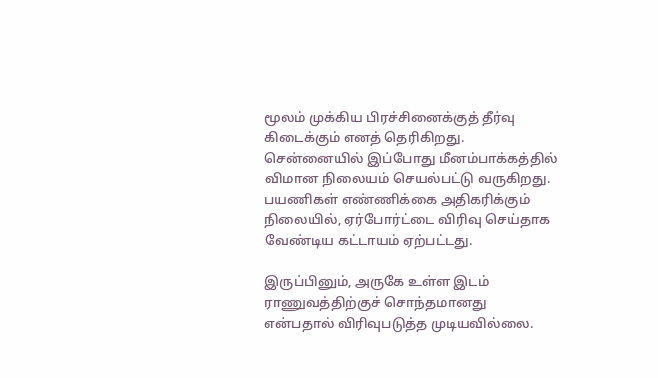மூலம் முக்கிய பிரச்சினைக்குத் தீர்வு கிடைக்கும் எனத் தெரிகிறது.
சென்னையில் இப்போது மீனம்பாக்கத்தில் விமான நிலையம் செயல்பட்டு வருகிறது. பயணிகள் எண்ணிக்கை அதிகரிக்கும் நிலையில், ஏர்போர்ட்டை விரிவு செய்தாக வேண்டிய கட்டாயம் ஏற்பட்டது.

இருப்பினும், அருகே உள்ள இடம் ராணுவத்திற்குச் சொந்தமானது என்பதால் விரிவுபடுத்த முடியவில்லை.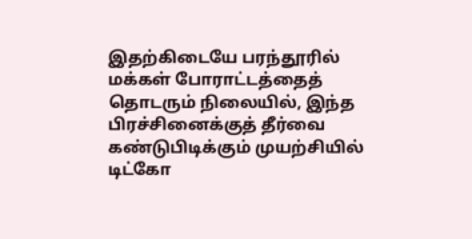இதற்கிடையே பரந்தூரில் மக்கள் போராட்டத்தைத் தொடரும் நிலையில், இந்த பிரச்சினைக்குத் தீர்வை கண்டுபிடிக்கும் முயற்சியில் டிட்கோ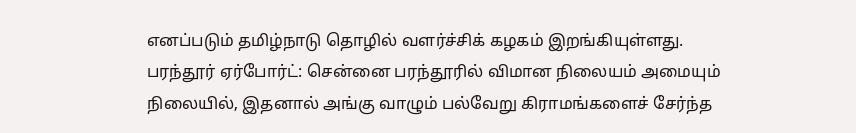எனப்படும் தமிழ்நாடு தொழில் வளர்ச்சிக் கழகம் இறங்கியுள்ளது.
பரந்தூர் ஏர்போர்ட்: சென்னை பரந்தூரில் விமான நிலையம் அமையும் நிலையில், இதனால் அங்கு வாழும் பல்வேறு கிராமங்களைச் சேர்ந்த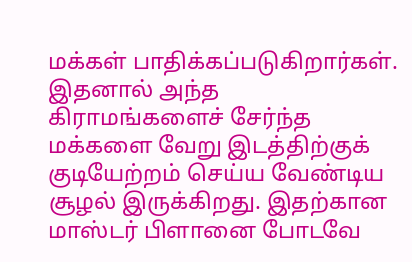மக்கள் பாதிக்கப்படுகிறார்கள். இதனால் அந்த கிராமங்களைச் சேர்ந்த மக்களை வேறு இடத்திற்குக் குடியேற்றம் செய்ய வேண்டிய சூழல் இருக்கிறது. இதற்கான மாஸ்டர் பிளானை போடவே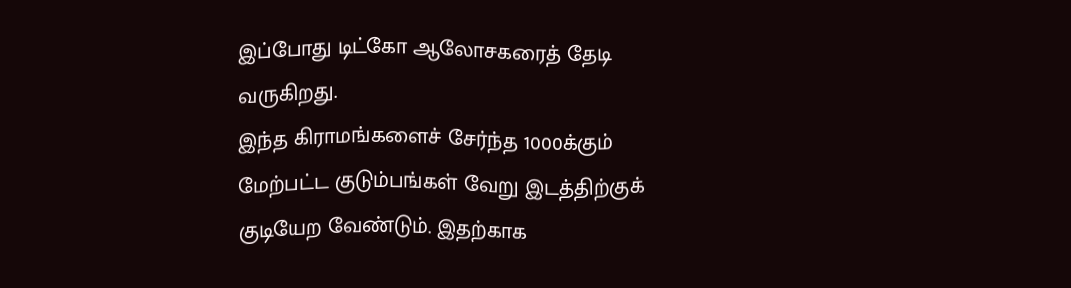இப்போது டிட்கோ ஆலோசகரைத் தேடி வருகிறது.
இந்த கிராமங்களைச் சேர்ந்த 1000க்கும் மேற்பட்ட குடும்பங்கள் வேறு இடத்திற்குக் குடியேற வேண்டும். இதற்காக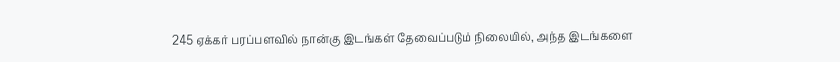245 ஏக்கர் பரப்பளவில் நான்கு இடங்கள் தேவைப்படும் நிலையில், அந்த இடங்களை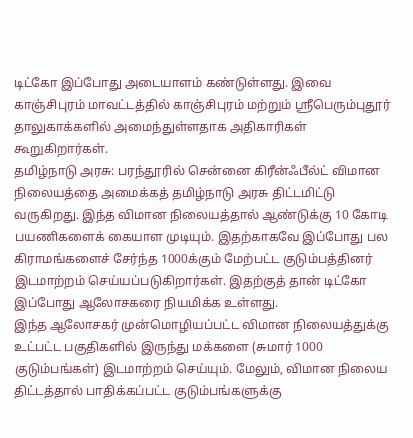டிட்கோ இப்போது அடையாளம் கண்டுள்ளது. இவை காஞ்சிபுரம் மாவட்டத்தில் காஞ்சிபுரம் மற்றும் ஸ்ரீபெரும்புதூர் தாலுகாக்களில் அமைந்துள்ளதாக அதிகாரிகள் கூறுகிறார்கள்.
தமிழ்நாடு அரசு: பரந்தூரில் சென்னை கிரீன்ஃபீல்ட் விமான நிலையத்தை அமைக்கத் தமிழ்நாடு அரசு திட்டமிட்டு வருகிறது. இந்த விமான நிலையத்தால் ஆண்டுக்கு 10 கோடி பயணிகளைக் கையாள முடியும். இதற்காகவே இப்போது பல கிராமங்களைச் சேர்ந்த 1000க்கும் மேற்பட்ட குடும்பத்தினர் இடமாற்றம் செய்யப்படுகிறார்கள். இதற்குத் தான் டிட்கோ இப்போது ஆலோசகரை நியமிக்க உள்ளது.
இந்த ஆலோசகர் முன்மொழியப்பட்ட விமான நிலையத்துக்கு உட்பட்ட பகுதிகளில் இருந்து மக்களை (சுமார் 1000 குடும்பங்கள்) இடமாற்றம் செய்யும். மேலும், விமான நிலைய திட்டத்தால் பாதிக்கப்பட்ட குடும்பங்களுக்கு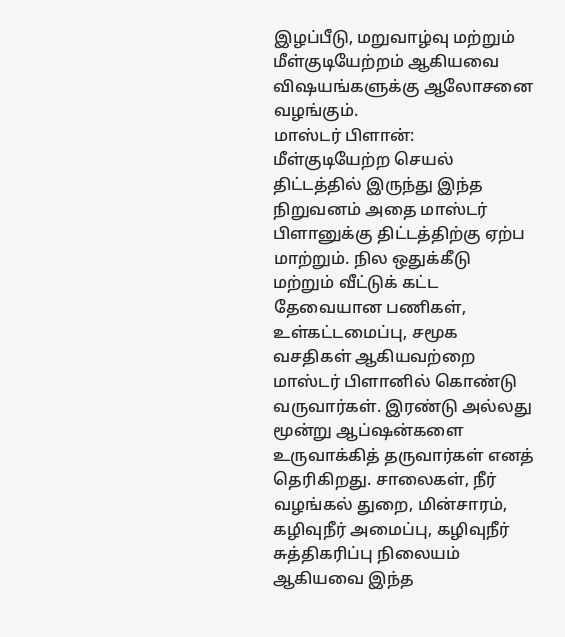இழப்பீடு, மறுவாழ்வு மற்றும் மீள்குடியேற்றம் ஆகியவை விஷயங்களுக்கு ஆலோசனை வழங்கும்.
மாஸ்டர் பிளான்: மீள்குடியேற்ற செயல் திட்டத்தில் இருந்து இந்த நிறுவனம் அதை மாஸ்டர் பிளானுக்கு திட்டத்திற்கு ஏற்ப மாற்றும். நில ஒதுக்கீடு மற்றும் வீட்டுக் கட்ட தேவையான பணிகள், உள்கட்டமைப்பு, சமூக வசதிகள் ஆகியவற்றை மாஸ்டர் பிளானில் கொண்டு வருவார்கள். இரண்டு அல்லது மூன்று ஆப்ஷன்களை உருவாக்கித் தருவார்கள் எனத் தெரிகிறது. சாலைகள், நீர் வழங்கல் துறை, மின்சாரம், கழிவுநீர் அமைப்பு, கழிவுநீர் சுத்திகரிப்பு நிலையம் ஆகியவை இந்த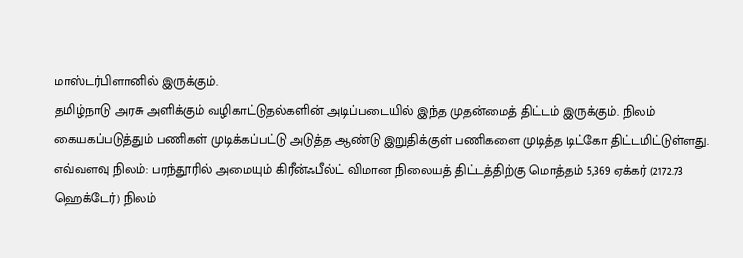மாஸ்டர்பிளானில் இருக்கும்.
தமிழ்நாடு அரசு அளிக்கும் வழிகாட்டுதல்களின் அடிப்படையில் இந்த முதன்மைத் திட்டம் இருக்கும். நிலம் கையகப்படுத்தும் பணிகள் முடிக்கப்பட்டு அடுத்த ஆண்டு இறுதிக்குள் பணிகளை முடித்த டிட்கோ திட்டமிட்டுள்ளது.
எவ்வளவு நிலம்: பரந்தூரில் அமையும் கிரீன்ஃபீல்ட் விமான நிலையத் திட்டத்திற்கு மொத்தம் 5,369 ஏக்கர் (2172.73 ஹெக்டேர்) நிலம்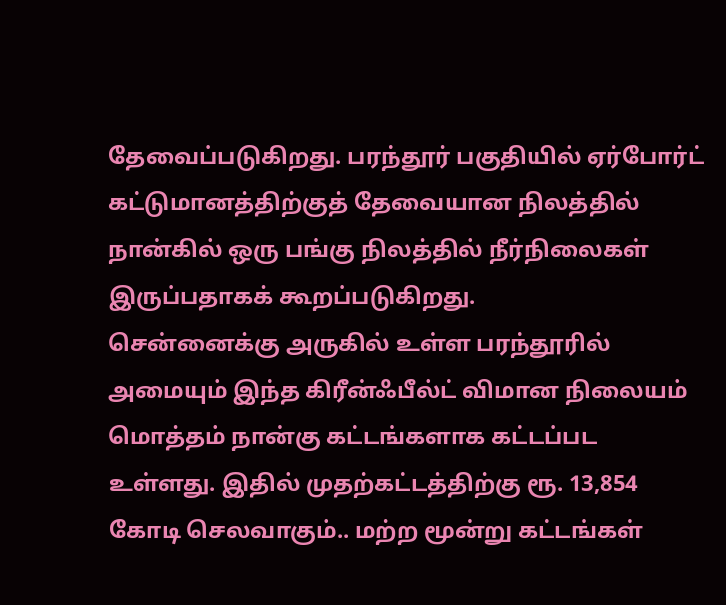தேவைப்படுகிறது. பரந்தூர் பகுதியில் ஏர்போர்ட் கட்டுமானத்திற்குத் தேவையான நிலத்தில் நான்கில் ஒரு பங்கு நிலத்தில் நீர்நிலைகள் இருப்பதாகக் கூறப்படுகிறது.
சென்னைக்கு அருகில் உள்ள பரந்தூரில் அமையும் இந்த கிரீன்ஃபீல்ட் விமான நிலையம் மொத்தம் நான்கு கட்டங்களாக கட்டப்பட உள்ளது. இதில் முதற்கட்டத்திற்கு ரூ. 13,854 கோடி செலவாகும்.. மற்ற மூன்று கட்டங்கள்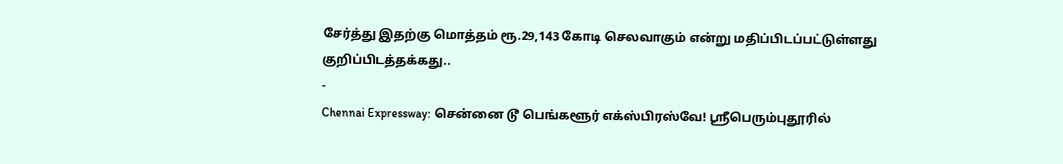சேர்த்து இதற்கு மொத்தம் ரூ.29,143 கோடி செலவாகும் என்று மதிப்பிடப்பட்டுள்ளது குறிப்பிடத்தக்கது..
-
Chennai Expressway: சென்னை டூ பெங்களூர் எக்ஸ்பிரஸ்வே! ஸ்ரீபெரும்புதூரில்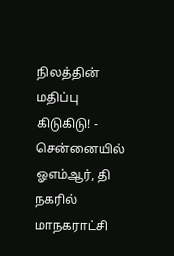நிலத்தின் மதிப்பு கிடுகிடு! -
சென்னையில் ஓஎம்ஆர், தி நகரில் மாநகராட்சி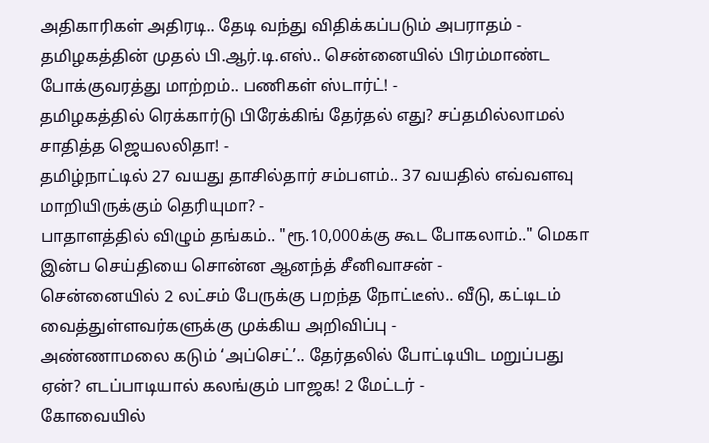அதிகாரிகள் அதிரடி.. தேடி வந்து விதிக்கப்படும் அபராதம் -
தமிழகத்தின் முதல் பி.ஆர்.டி.எஸ்.. சென்னையில் பிரம்மாண்ட போக்குவரத்து மாற்றம்.. பணிகள் ஸ்டார்ட்! -
தமிழகத்தில் ரெக்கார்டு பிரேக்கிங் தேர்தல் எது? சப்தமில்லாமல் சாதித்த ஜெயலலிதா! -
தமிழ்நாட்டில் 27 வயது தாசில்தார் சம்பளம்.. 37 வயதில் எவ்வளவு மாறியிருக்கும் தெரியுமா? -
பாதாளத்தில் விழும் தங்கம்.. "ரூ.10,000க்கு கூட போகலாம்.." மெகா இன்ப செய்தியை சொன்ன ஆனந்த் சீனிவாசன் -
சென்னையில் 2 லட்சம் பேருக்கு பறந்த நோட்டீஸ்.. வீடு, கட்டிடம் வைத்துள்ளவர்களுக்கு முக்கிய அறிவிப்பு -
அண்ணாமலை கடும் ‘அப்செட்’.. தேர்தலில் போட்டியிட மறுப்பது ஏன்? எடப்பாடியால் கலங்கும் பாஜக! 2 மேட்டர் -
கோவையில்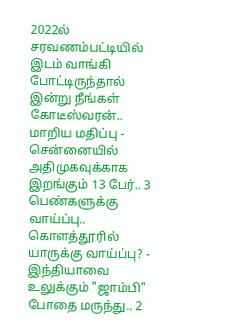2022ல் சரவணம்பட்டியில் இடம் வாங்கி போட்டிருந்தால் இன்று நீங்கள் கோடீஸ்வரன்.. மாறிய மதிப்பு -
சென்னையில் அதிமுகவுக்காக இறங்கும் 13 பேர்.. 3 பெண்களுக்கு வாய்ப்பு.. கொளத்தூரில் யாருக்கு வாய்ப்பு? -
இந்தியாவை உலுக்கும் "ஜாம்பி" போதை மருந்து.. 2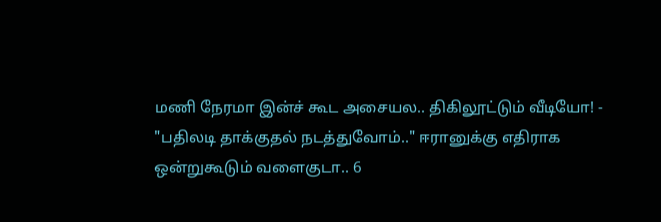மணி நேரமா இன்ச் கூட அசையல.. திகிலூட்டும் வீடியோ! -
"பதிலடி தாக்குதல் நடத்துவோம்.." ஈரானுக்கு எதிராக ஒன்றுகூடும் வளைகுடா.. 6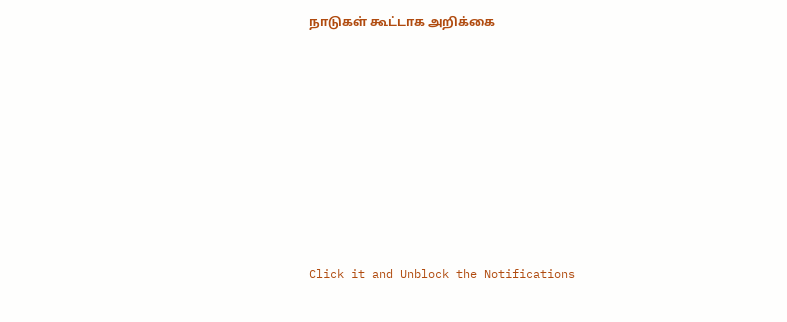நாடுகள் கூட்டாக அறிக்கை












Click it and Unblock the Notifications